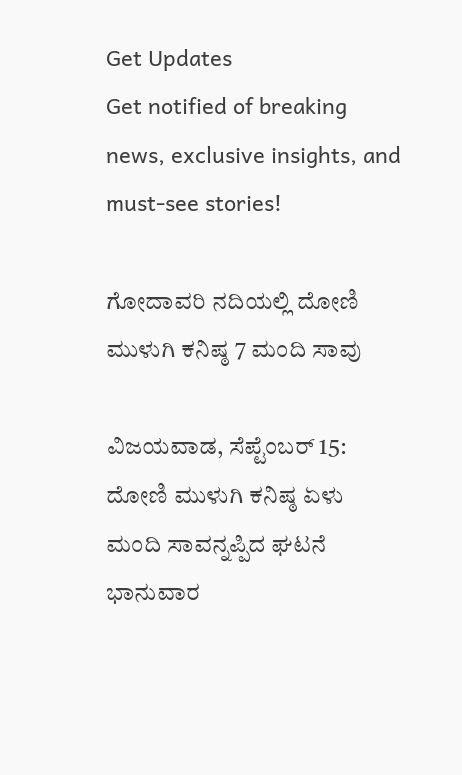Get Updates
Get notified of breaking news, exclusive insights, and must-see stories!

ಗೋದಾವರಿ ನದಿಯಲ್ಲಿ ದೋಣಿ ಮುಳುಗಿ ಕನಿಷ್ಠ 7 ಮಂದಿ ಸಾವು

ವಿಜಯವಾಡ, ಸೆಪ್ಟೆಂಬರ್ 15: ದೋಣಿ ಮುಳುಗಿ ಕನಿಷ್ಠ ಏಳು ಮಂದಿ ಸಾವನ್ನಪ್ಪಿದ ಘಟನೆ ಭಾನುವಾರ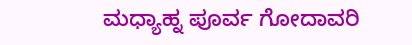ಮಧ್ಯಾಹ್ನ ಪೂರ್ವ ಗೋದಾವರಿ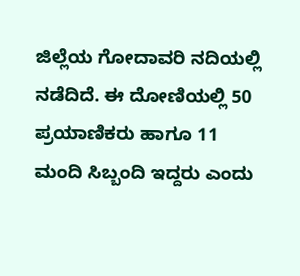ಜಿಲ್ಲೆಯ ಗೋದಾವರಿ ನದಿಯಲ್ಲಿ ನಡೆದಿದೆ. ಈ ದೋಣಿಯಲ್ಲಿ 50 ಪ್ರಯಾಣಿಕರು ಹಾಗೂ 11 ಮಂದಿ ಸಿಬ್ಬಂದಿ ಇದ್ದರು ಎಂದು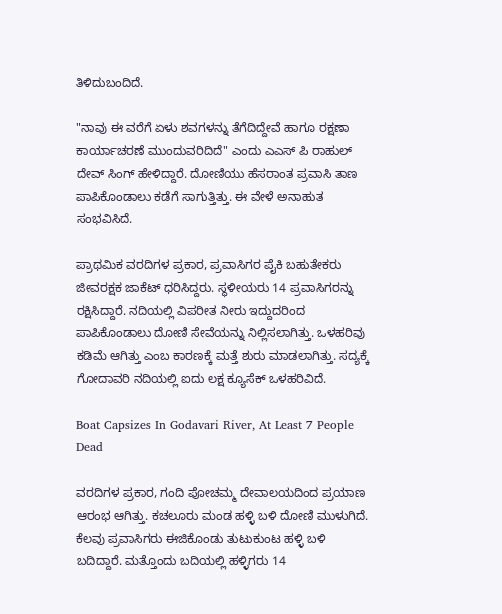ತಿಳಿದುಬಂದಿದೆ.

"ನಾವು ಈ ವರೆಗೆ ಏಳು ಶವಗಳನ್ನು ತೆಗೆದಿದ್ದೇವೆ ಹಾಗೂ ರಕ್ಷಣಾ ಕಾರ್ಯಾಚರಣೆ ಮುಂದುವರಿದಿದೆ" ಎಂದು ಎಎಸ್ ಪಿ ರಾಹುಲ್ ದೇವ್ ಸಿಂಗ್ ಹೇಳಿದ್ದಾರೆ. ದೋಣಿಯು ಹೆಸರಾಂತ ಪ್ರವಾಸಿ ತಾಣ ಪಾಪಿಕೊಂಡಾಲು ಕಡೆಗೆ ಸಾಗುತ್ತಿತ್ತು. ಈ ವೇಳೆ ಅನಾಹುತ ಸಂಭವಿಸಿದೆ.

ಪ್ರಾಥಮಿಕ ವರದಿಗಳ ಪ್ರಕಾರ, ಪ್ರವಾಸಿಗರ ಪೈಕಿ ಬಹುತೇಕರು ಜೀವರಕ್ಷಕ ಜಾಕೆಟ್ ಧರಿಸಿದ್ದರು. ಸ್ಥಳೀಯರು 14 ಪ್ರವಾಸಿಗರನ್ನು ರಕ್ಷಿಸಿದ್ದಾರೆ. ನದಿಯಲ್ಲಿ ವಿಪರೀತ ನೀರು ಇದ್ದುದರಿಂದ ಪಾಪಿಕೊಂಡಾಲು ದೋಣಿ ಸೇವೆಯನ್ನು ನಿಲ್ಲಿಸಲಾಗಿತ್ತು. ಒಳಹರಿವು ಕಡಿಮೆ ಆಗಿತ್ತು ಎಂಬ ಕಾರಣಕ್ಕೆ ಮತ್ತೆ ಶುರು ಮಾಡಲಾಗಿತ್ತು. ಸದ್ಯಕ್ಕೆ ಗೋದಾವರಿ ನದಿಯಲ್ಲಿ ಐದು ಲಕ್ಷ ಕ್ಯೂಸೆಕ್ ಒಳಹರಿವಿದೆ.

Boat Capsizes In Godavari River, At Least 7 People Dead

ವರದಿಗಳ ಪ್ರಕಾರ, ಗಂದಿ ಪೋಚಮ್ಮ ದೇವಾಲಯದಿಂದ ಪ್ರಯಾಣ ಆರಂಭ ಆಗಿತ್ತು. ಕಚಲೂರು ಮಂಡ ಹಳ್ಳಿ ಬಳಿ ದೋಣಿ ಮುಳುಗಿದೆ. ಕೆಲವು ಪ್ರವಾಸಿಗರು ಈಜಿಕೊಂಡು ತುಟುಕುಂಟ ಹಳ್ಳಿ ಬಳಿ ಬದಿದ್ದಾರೆ. ಮತ್ತೊಂದು ಬದಿಯಲ್ಲಿ ಹಳ್ಳಿಗರು 14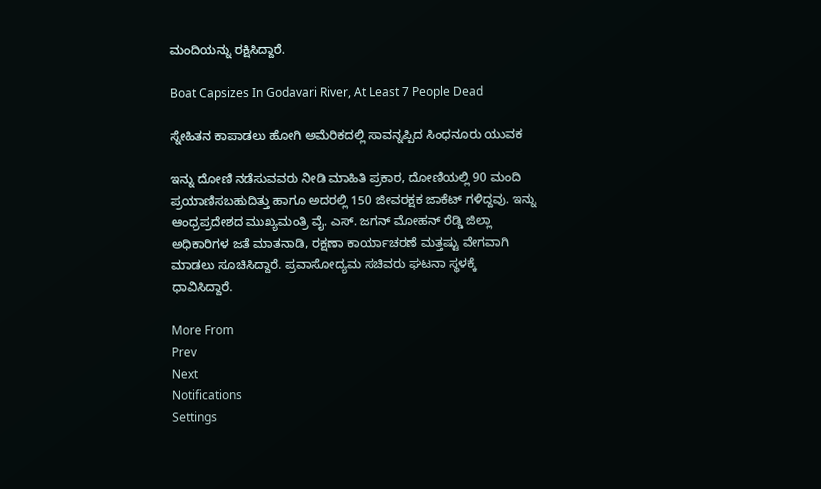ಮಂದಿಯನ್ನು ರಕ್ಷಿಸಿದ್ದಾರೆ.

Boat Capsizes In Godavari River, At Least 7 People Dead

ಸ್ನೇಹಿತನ ಕಾಪಾಡಲು ಹೋಗಿ ಅಮೆರಿಕದಲ್ಲಿ ಸಾವನ್ನಪ್ಪಿದ ಸಿಂಧನೂರು ಯುವಕ

ಇನ್ನು ದೋಣಿ ನಡೆಸುವವರು ನೀಡಿ ಮಾಹಿತಿ ಪ್ರಕಾರ, ದೋಣಿಯಲ್ಲಿ 90 ಮಂದಿ ಪ್ರಯಾಣಿಸಬಹುದಿತ್ತು ಹಾಗೂ ಅದರಲ್ಲಿ 150 ಜೀವರಕ್ಷಕ ಜಾಕೆಟ್ ಗಳಿದ್ದವು. ಇನ್ನು ಆಂಧ್ರಪ್ರದೇಶದ ಮುಖ್ಯಮಂತ್ರಿ ವೈ. ಎಸ್. ಜಗನ್ ಮೋಹನ್ ರೆಡ್ಡಿ ಜಿಲ್ಲಾ ಅಧಿಕಾರಿಗಳ ಜತೆ ಮಾತನಾಡಿ, ರಕ್ಷಣಾ ಕಾರ್ಯಾಚರಣೆ ಮತ್ತಷ್ಟು ವೇಗವಾಗಿ ಮಾಡಲು ಸೂಚಿಸಿದ್ದಾರೆ. ಪ್ರವಾಸೋದ್ಯಮ ಸಚಿವರು ಘಟನಾ ಸ್ಥಳಕ್ಕೆ ಧಾವಿಸಿದ್ದಾರೆ.

More From
Prev
Next
Notifications
Settings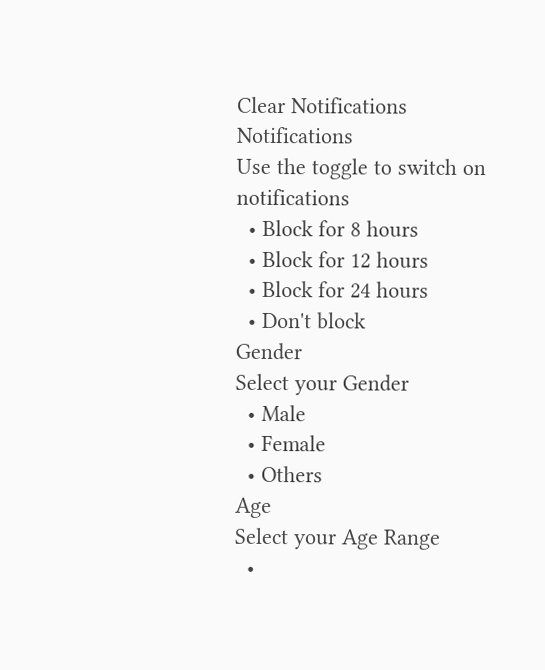Clear Notifications
Notifications
Use the toggle to switch on notifications
  • Block for 8 hours
  • Block for 12 hours
  • Block for 24 hours
  • Don't block
Gender
Select your Gender
  • Male
  • Female
  • Others
Age
Select your Age Range
  •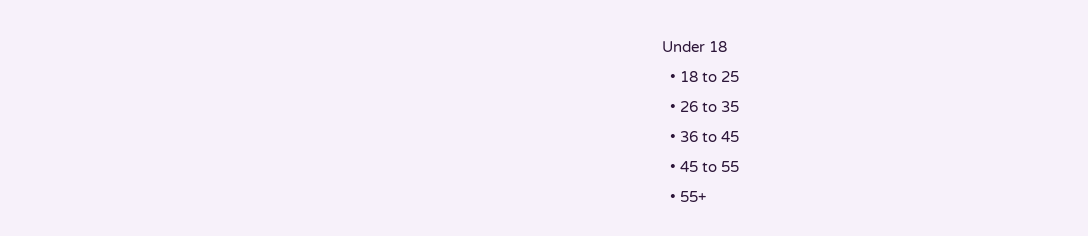Under 18
  • 18 to 25
  • 26 to 35
  • 36 to 45
  • 45 to 55
  • 55+